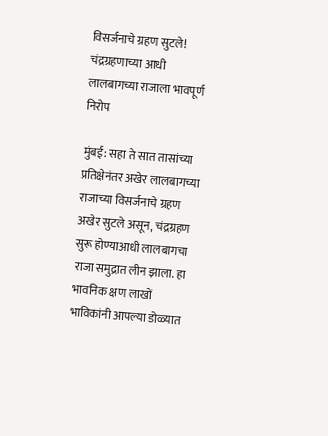विसर्जनाचे ग्रहण सुटले! चंद्रग्रहणाच्या आधी लालबागच्या राजाला भावपूर्ण निरोप

मुंबई: सहा ते सात तासांच्या प्रतिक्षेनंतर अखेर लालबागच्या राजाच्या विसर्जनाचे ग्रहण अखेर सुटले असून, चंद्रग्रहण सुरू होण्याआधी लालबागचा राजा समुद्रात लीन झाला. हा भावनिक क्षण लाखों भाविकांनी आपल्या डोळ्यात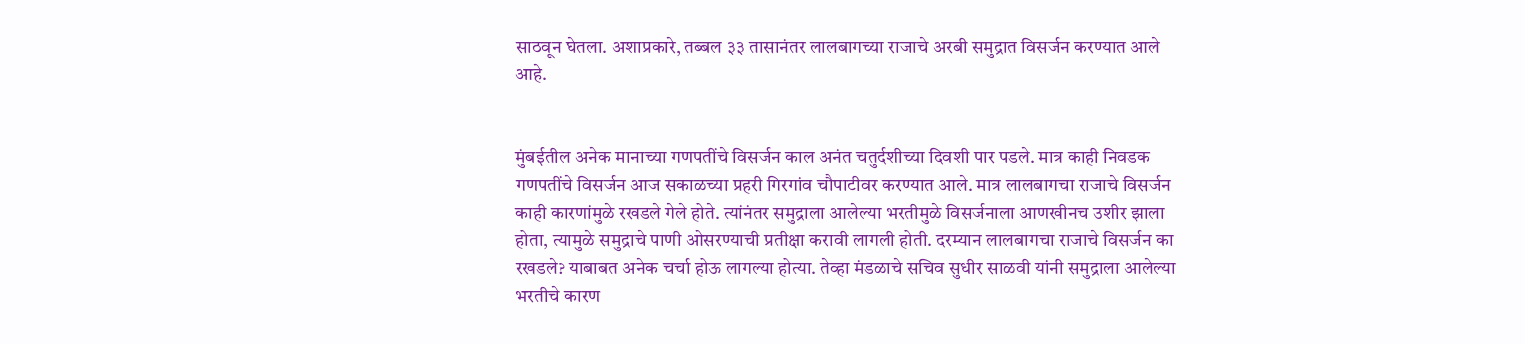साठवून घेतला. अशाप्रकारे, तब्बल ३३ तासानंतर लालबागच्या राजाचे अरबी समुद्रात विसर्जन करण्यात आले आहे.


मुंबईतील अनेक मानाच्या गणपतींचे विसर्जन काल अनंत चतुर्दशीच्या दिवशी पार पडले. मात्र काही निवडक गणपतींचे विसर्जन आज सकाळच्या प्रहरी गिरगांव चौपाटीवर करण्यात आले. मात्र लालबागचा राजाचे विसर्जन काही कारणांमुळे रखडले गेले होते. त्यांनंतर समुद्राला आलेल्या भरतीमुळे विसर्जनाला आणखीनच उशीर झाला होता, त्यामुळे समुद्राचे पाणी ओसरण्याची प्रतीक्षा करावी लागली होती. दरम्यान लालबागचा राजाचे विसर्जन का रखडले? याबाबत अनेक चर्चा होऊ लागल्या होत्या. तेव्हा मंडळाचे सचिव सुधीर साळवी यांनी समुद्राला आलेल्या भरतीचे कारण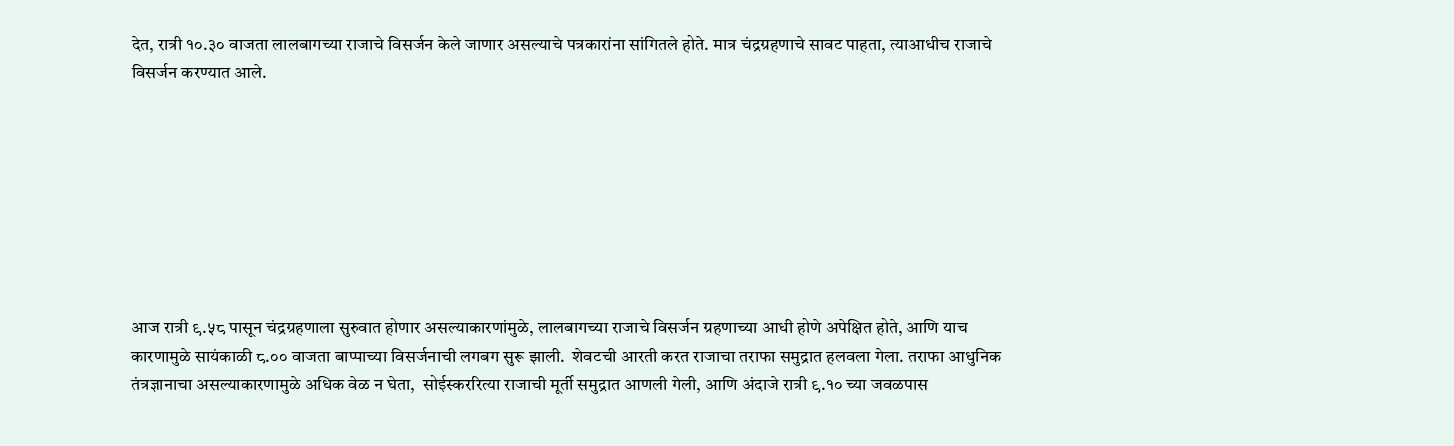देत, रात्री १०.३० वाजता लालबागच्या राजाचे विसर्जन केले जाणार असल्याचे पत्रकारांना सांगितले होते. मात्र चंद्रग्रहणाचे सावट पाहता, त्याआधीच राजाचे विसर्जन करण्यात आले.








आज रात्री ९.५८ पासून चंद्रग्रहणाला सुरुवात होणार असल्याकारणांमुळे, लालबागच्या राजाचे विसर्जन ग्रहणाच्या आधी होणे अपेक्षित होते, आणि याच कारणामुळे सायंकाळी ८.०० वाजता बाप्पाच्या विसर्जनाची लगबग सुरू झाली.  शेवटची आरती करत राजाचा तराफा समुद्रात हलवला गेला. तराफा आधुनिक तंत्रज्ञानाचा असल्याकारणामुळे अधिक वेळ न घेता,  सोईस्कररित्या राजाची मूर्ती समुद्रात आणली गेली, आणि अंदाजे रात्री ९.१० च्या जवळपास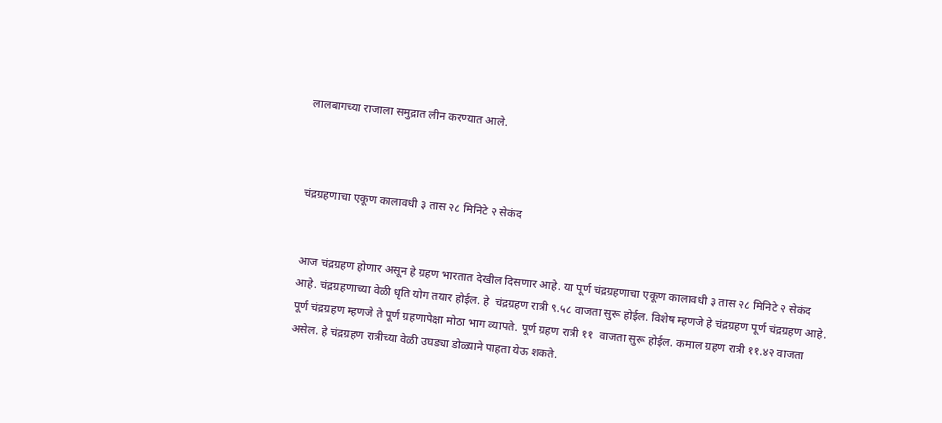लालबागच्या राजाला समुद्रात लीन करण्यात आले.



चंद्रग्रहणाचा एकूण कालावधी ३ तास २८ मिनिटे २ सेकंद


आज चंद्रग्रहण होणार असून हे ग्रहण भारतात देखील दिसणार आहे. या पूर्ण चंद्रग्रहणाचा एकूण कालावधी ३ तास २८ मिनिटे २ सेकंद आहे. चंद्रग्रहणाच्या वेळी धृति योग तयार होईल. हे  चंद्रग्रहण रात्री ९.५८ वाजता सुरू होईल. विशेष म्हणजे हे चंद्रग्रहण पूर्ण चंद्रग्रहण आहे. पूर्ण चंद्रग्रहण म्हणजे ते पूर्ण ग्रहणापेक्षा मोठा भाग व्यापते. पूर्ण ग्रहण रात्री ११  वाजता सुरू होईल. कमाल ग्रहण रात्री ११.४२ वाजता असेल. हे चंद्रग्रहण रात्रीच्या वेळी उघड्या डोळ्याने पाहता येऊ शकते.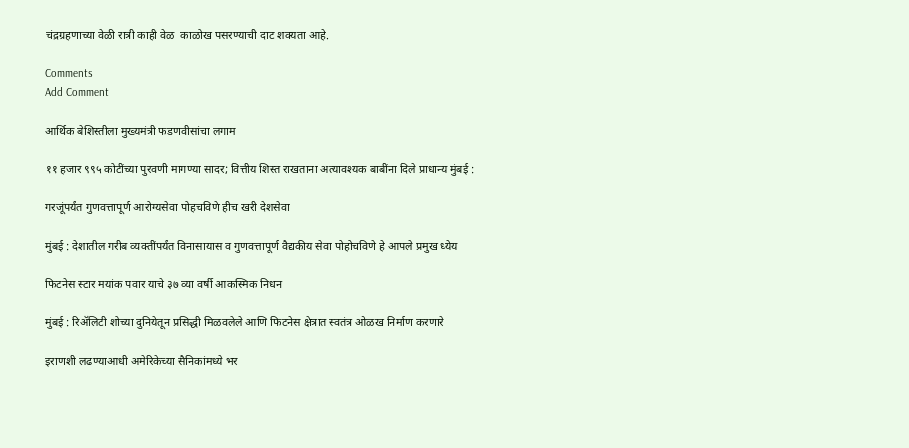चंद्रग्रहणाच्या वेळी रात्री काही वेळ  काळोख पसरण्याची दाट शक्यता आहे.

Comments
Add Comment

आर्थिक बेशिस्तीला मुख्यमंत्री फडणवीसांचा लगाम

११ हजार ९९५ कोटींच्या पुरवणी मागण्या सादर; वित्तीय शिस्त राखताना अत्यावश्यक बाबींना दिले प्राधान्य मुंबई :

गरजूंपर्यंत गुणवत्तापूर्ण आरोग्यसेवा पोहचविणे हीच खरी देशसेवा

मुंबई : देशातील गरीब व्यक्तींपर्यंत विनासायास व गुणवत्तापूर्ण वैद्यकीय सेवा पोहोचविणे हे आपले प्रमुख ध्येय

फिटनेस स्टार मयांक पवार याचे ३७ व्या वर्षी आकस्मिक निधन

मुंबई : रिअ‍ॅलिटी शोच्या दुनियेतून प्रसिद्धी मिळवलेले आणि फिटनेस क्षेत्रात स्वतंत्र ओळख निर्माण करणारे

इराणशी लढण्याआधी अमेरिकेच्या सैनिकांमध्ये भर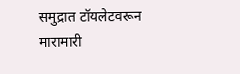समुद्रात टॉयलेटवरून मारामारी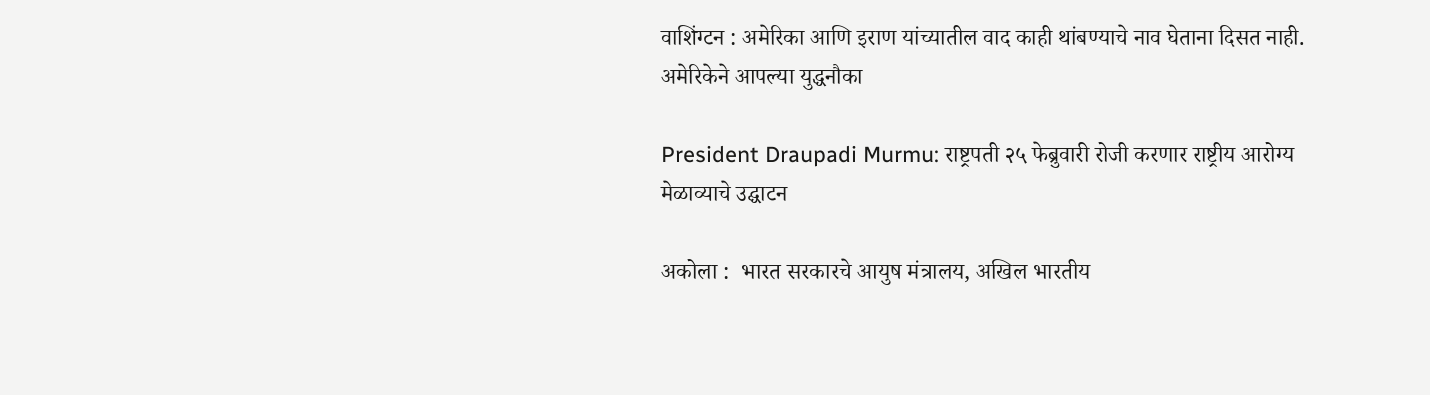वाशिंग्टन : अमेरिका आणि इराण यांच्यातील वाद काही थांबण्याचे नाव घेताना दिसत नाही. अमेरिकेने आपल्या युद्धनौका

President Draupadi Murmu: राष्ट्रपती २५ फेब्रुवारी रोजी करणार राष्ट्रीय आरोग्य मेळाव्याचे उद्घाटन

अकोला :  भारत सरकारचे आयुष मंत्रालय, अखिल भारतीय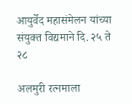आयुर्वेद महासंमेलन यांच्या संयुक्त विद्यमाने दि. २५ ते २८

अलमुरी रत्नमाला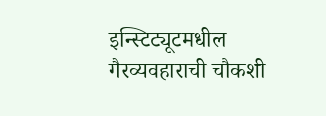इन्स्टिट्यूटमधील गैरव्यवहाराची चौकशी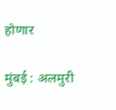होणार

मुंबई : अलमुरी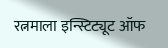रत्नमाला इन्स्टिट्यूट ऑफ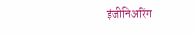इंजीनिअरिंग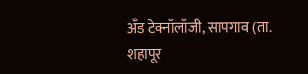अँड टेक्नॉलॉजी, सापगाव (ता. शहापूर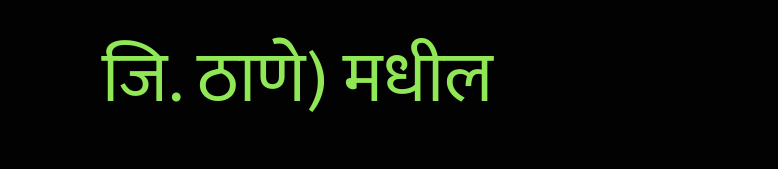जि. ठाणे) मधील